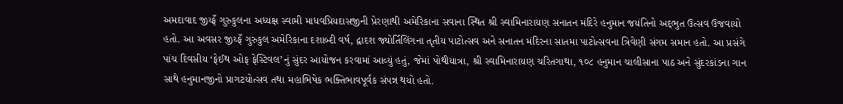અમદાવાદ જીય્ફઁ ગુરુકુલના અધ્યક્ષ સ્વામી માધવપ્રિયદાસજીની પ્રેરણાથી અમેરિકાના સવાના સ્થિત શ્રી સ્વામિનારાયણ સનાતન મંદિરે હનુમાન જયંતિનો અદ્‌ભુત ઉત્સવ ઉજવાયો હતો. આ અવસર જીય્ફઁ ગુરુકુલ અમેરિકાના દશાબ્દી વર્ષ, દ્વાદશ જ્યોર્તિલિંગના તૃતીય પાટોત્સવ અને સનાતન મંદિરના સાતમા પાટોત્સવના ત્રિવેણી સંગમ સમાન હતો. આ પ્રસંગે પાંચ દિવસીય ‘ફેઈથ ઓફ ફેસ્ટિવલ’નું સુંદર આયોજન કરવામાં આવ્યું હતું, જેમાં પોથીયાત્રા, શ્રી સ્વામિનારાયણ ચરિતગાથા, ૧૦૮ હનુમાન ચાલીસાના પાઠ અને સુંદરકાંડના ગાન સાથે હનુમાનજીનો પ્રાગટયોત્સવ તથા મહાભિષેક ભક્તિભાવપૂર્વક સંપન્ન થયો હતો.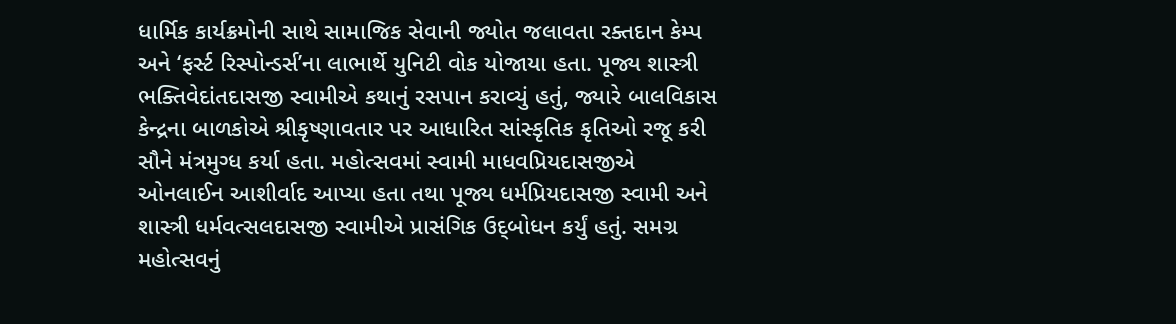ધાર્મિક કાર્યક્રમોની સાથે સામાજિક સેવાની જ્યોત જલાવતા રક્તદાન કેમ્પ અને ‘ફર્સ્ટ રિસ્પોન્ડર્સ’ના લાભાર્થે યુનિટી વોક યોજાયા હતા. પૂજ્ય શાસ્ત્રી ભક્તિવેદાંતદાસજી સ્વામીએ કથાનું રસપાન કરાવ્યું હતું, જ્યારે બાલવિકાસ કેન્દ્રના બાળકોએ શ્રીકૃષ્ણાવતાર પર આધારિત સાંસ્કૃતિક કૃતિઓ રજૂ કરી સૌને મંત્રમુગ્ધ કર્યા હતા. મહોત્સવમાં સ્વામી માધવપ્રિયદાસજીએ ઓનલાઈન આશીર્વાદ આપ્યા હતા તથા પૂજ્ય ધર્મપ્રિયદાસજી સ્વામી અને શાસ્ત્રી ધર્મવત્સલદાસજી સ્વામીએ પ્રાસંગિક ઉદ્‌બોધન કર્યું હતું. સમગ્ર મહોત્સવનું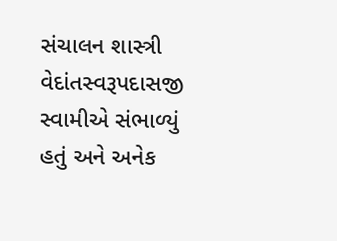સંચાલન શાસ્ત્રી વેદાંતસ્વરૂપદાસજી સ્વામીએ સંભાળ્યું હતું અને અનેક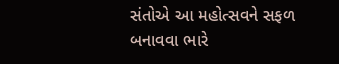સંતોએ આ મહોત્સવને સફળ બનાવવા ભારે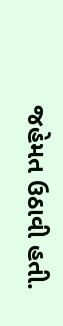જહેમત ઉઠાવી હતી.